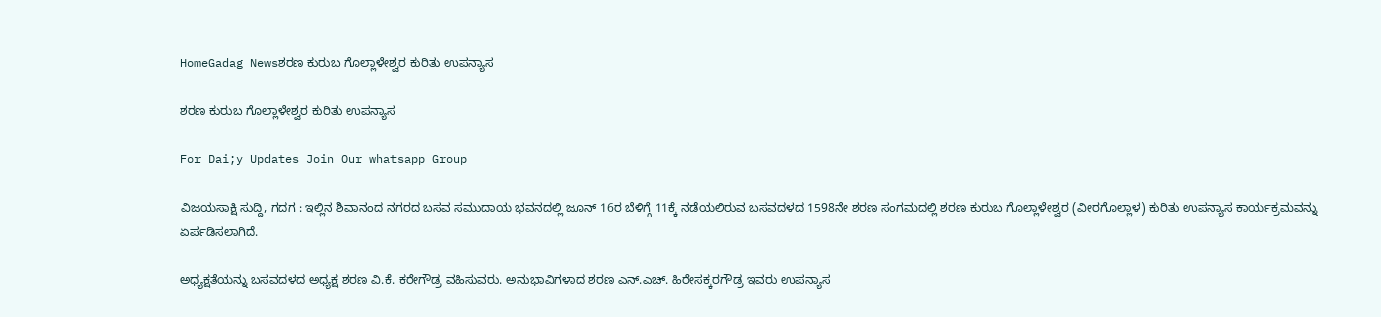HomeGadag Newsಶರಣ ಕುರುಬ ಗೊಲ್ಲಾಳೇಶ್ವರ ಕುರಿತು ಉಪನ್ಯಾಸ

ಶರಣ ಕುರುಬ ಗೊಲ್ಲಾಳೇಶ್ವರ ಕುರಿತು ಉಪನ್ಯಾಸ

For Dai;y Updates Join Our whatsapp Group

ವಿಜಯಸಾಕ್ಷಿ ಸುದ್ದಿ, ಗದಗ : ಇಲ್ಲಿನ ಶಿವಾನಂದ ನಗರದ ಬಸವ ಸಮುದಾಯ ಭವನದಲ್ಲಿ ಜೂನ್ 16ರ ಬೆಳಿಗ್ಗೆ 11ಕ್ಕೆ ನಡೆಯಲಿರುವ ಬಸವದಳದ 1598ನೇ ಶರಣ ಸಂಗಮದಲ್ಲಿ ಶರಣ ಕುರುಬ ಗೊಲ್ಲಾಳೇಶ್ವರ (ವೀರಗೊಲ್ಲಾಳ) ಕುರಿತು ಉಪನ್ಯಾಸ ಕಾರ್ಯಕ್ರಮವನ್ನು ಏರ್ಪಡಿಸಲಾಗಿದೆ.

ಅಧ್ಯಕ್ಷತೆಯನ್ನು ಬಸವದಳದ ಅಧ್ಯಕ್ಷ ಶರಣ ವಿ.ಕೆ. ಕರೇಗೌಡ್ರ ವಹಿಸುವರು. ಅನುಭಾವಿಗಳಾದ ಶರಣ ಎನ್.ಎಚ್. ಹಿರೇಸಕ್ಕರಗೌಡ್ರ ಇವರು ಉಪನ್ಯಾಸ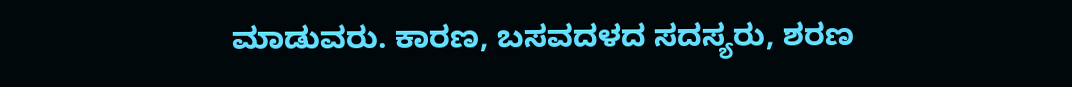ಮಾಡುವರು. ಕಾರಣ, ಬಸವದಳದ ಸದಸ್ಯರು, ಶರಣ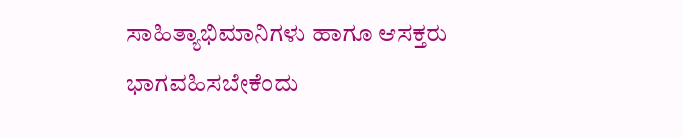ಸಾಹಿತ್ಯಾಭಿಮಾನಿಗಳು ಹಾಗೂ ಆಸಕ್ತರು ಭಾಗವಹಿಸಬೇಕೆಂದು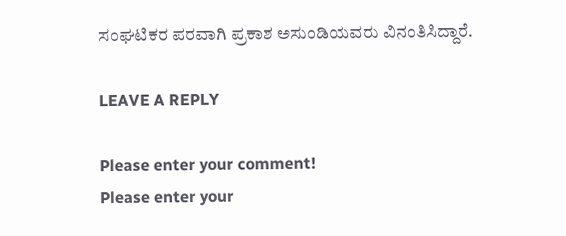ಸಂಘಟಿಕರ ಪರವಾಗಿ ಪ್ರಕಾಶ ಅಸುಂಡಿಯವರು ವಿನಂತಿಸಿದ್ದಾರೆ.

LEAVE A REPLY

Please enter your comment!
Please enter your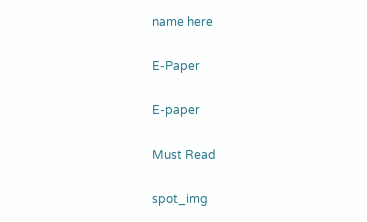name here

E-Paper

E-paper

Must Read

spot_img